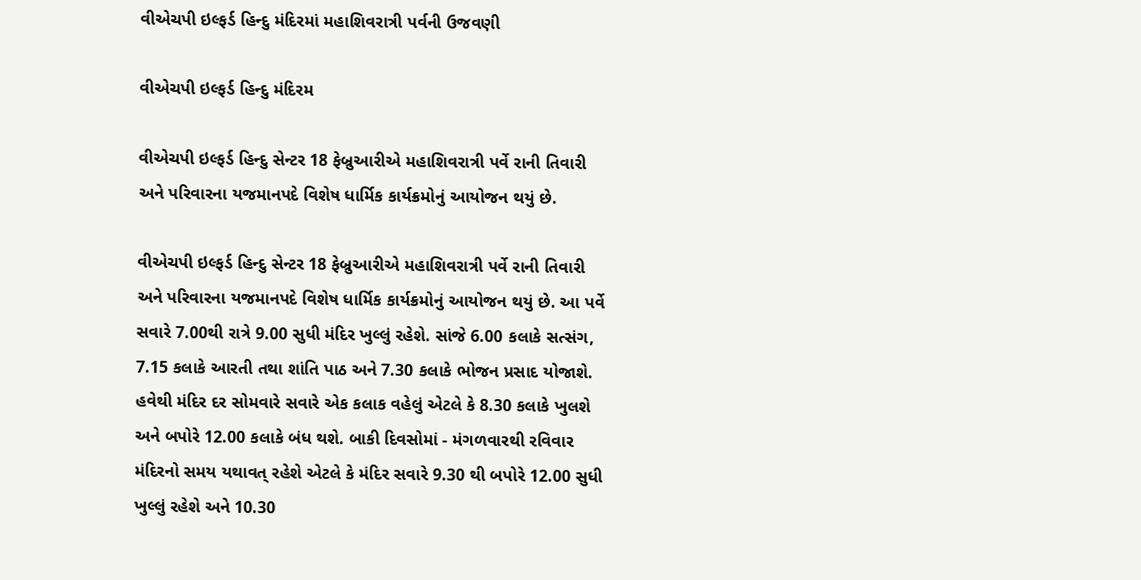વીએચપી ઇલ્ફર્ડ હિન્દુ મંદિરમાં મહાશિવરાત્રી પર્વની ઉજવણી

વીએચપી ઇલ્ફર્ડ હિન્દુ મંદિરમ

વીએચપી ઇલ્ફર્ડ હિન્દુ સેન્ટર 18 ફેબ્રુઆરીએ મહાશિવરાત્રી પર્વે રાની તિવારી અને પરિવારના યજમાનપદે વિશેષ ધાર્મિક કાર્યક્રમોનું આયોજન થયું છે.

વીએચપી ઇલ્ફર્ડ હિન્દુ સેન્ટર 18 ફેબ્રુઆરીએ મહાશિવરાત્રી પર્વે રાની તિવારી અને પરિવારના યજમાનપદે વિશેષ ધાર્મિક કાર્યક્રમોનું આયોજન થયું છે. આ પર્વે સવારે 7.00થી રાત્રે 9.00 સુધી મંદિર ખુલ્લું રહેશે. સાંજે 6.00 કલાકે સત્સંગ, 7.15 કલાકે આરતી તથા શાંતિ પાઠ અને 7.30 કલાકે ભોજન પ્રસાદ યોજાશે. હવેથી મંદિર દર સોમવારે સવારે એક કલાક વહેલું એટલે કે 8.30 કલાકે ખુલશે અને બપોરે 12.00 કલાકે બંધ થશે. બાકી દિવસોમાં - મંગળવારથી રવિવાર મંદિરનો સમય યથાવત્ રહેશે એટલે કે મંદિર સવારે 9.30 થી બપોરે 12.00 સુધી ખુલ્લું રહેશે અને 10.30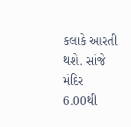કલાકે આરતી થશે. સાંજે મંદિર 6.00થી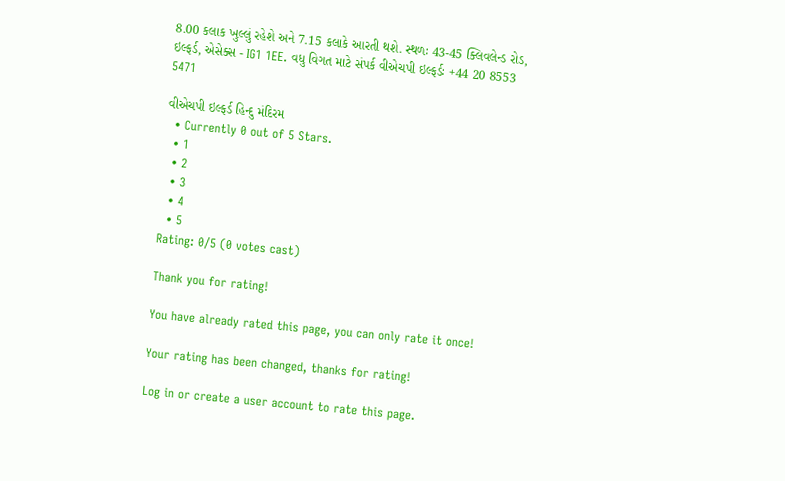8.00 કલાક ખુલ્લું રહેશે અને 7.15 કલાકે આરતી થશે. સ્થળઃ 43-45 ક્લિવલેન્ડ રોડ, ઇલ્ફર્ડ, એસેક્સ - IG1 1EE. વધુ વિગત માટે સંપર્ક વીએચપી ઇલ્ફર્ડઃ +44 20 8553 5471

વીએચપી ઇલ્ફર્ડ હિન્દુ મંદિરમ
  • Currently 0 out of 5 Stars.
  • 1
  • 2
  • 3
  • 4
  • 5
Rating: 0/5 (0 votes cast)

Thank you for rating!

You have already rated this page, you can only rate it once!

Your rating has been changed, thanks for rating!

Log in or create a user account to rate this page.